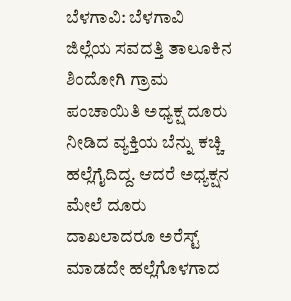ಬೆಳಗಾವಿ: ಬೆಳಗಾವಿ ಜಿಲ್ಲೆಯ ಸವದತ್ತಿ ತಾಲೂಕಿನ ಶಿಂದೋಗಿ ಗ್ರಾಮ ಪಂಚಾಯಿತಿ ಅಧ್ಯಕ್ಷ ದೂರು ನೀಡಿದ ವ್ಯಕ್ತಿಯ ಬೆನ್ನು ಕಚ್ಚಿ ಹಲ್ಲೆಗೈದಿದ್ದ. ಆದರೆ ಅಧ್ಯಕ್ಷನ ಮೇಲೆ ದೂರು ದಾಖಲಾದರೂ ಅರೆಸ್ಟ್ ಮಾಡದೇ ಹಲ್ಲೆಗೊಳಗಾದ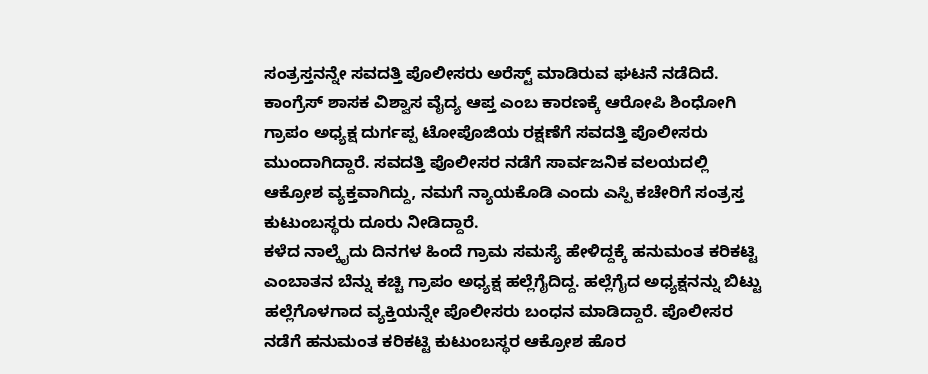ಸಂತ್ರಸ್ತನನ್ನೇ ಸವದತ್ತಿ ಪೊಲೀಸರು ಅರೆಸ್ಟ್ ಮಾಡಿರುವ ಘಟನೆ ನಡೆದಿದೆ.
ಕಾಂಗ್ರೆಸ್ ಶಾಸಕ ವಿಶ್ವಾಸ ವೈದ್ಯ ಆಪ್ತ ಎಂಬ ಕಾರಣಕ್ಕೆ ಆರೋಪಿ ಶಿಂಧೋಗಿ ಗ್ರಾಪಂ ಅಧ್ಯಕ್ಷ ದುರ್ಗಪ್ಪ ಟೋಪೊಜಿಯ ರಕ್ಷಣೆಗೆ ಸವದತ್ತಿ ಪೊಲೀಸರು ಮುಂದಾಗಿದ್ದಾರೆ. ಸವದತ್ತಿ ಪೊಲೀಸರ ನಡೆಗೆ ಸಾರ್ವಜನಿಕ ವಲಯದಲ್ಲಿ ಆಕ್ರೋಶ ವ್ಯಕ್ತವಾಗಿದ್ದು, ನಮಗೆ ನ್ಯಾಯಕೊಡಿ ಎಂದು ಎಸ್ಪಿ ಕಚೇರಿಗೆ ಸಂತ್ರಸ್ತ ಕುಟುಂಬಸ್ಥರು ದೂರು ನೀಡಿದ್ದಾರೆ.
ಕಳೆದ ನಾಲ್ಕೈದು ದಿನಗಳ ಹಿಂದೆ ಗ್ರಾಮ ಸಮಸ್ಯೆ ಹೇಳಿದ್ದಕ್ಕೆ ಹನುಮಂತ ಕರಿಕಟ್ಟಿ ಎಂಬಾತನ ಬೆನ್ನು ಕಚ್ಚಿ ಗ್ರಾಪಂ ಅಧ್ಯಕ್ಷ ಹಲ್ಲೆಗೈದಿದ್ದ. ಹಲ್ಲೆಗೈದ ಅಧ್ಯಕ್ಷನನ್ನು ಬಿಟ್ಟು ಹಲ್ಲೆಗೊಳಗಾದ ವ್ಯಕ್ತಿಯನ್ನೇ ಪೊಲೀಸರು ಬಂಧನ ಮಾಡಿದ್ದಾರೆ. ಪೊಲೀಸರ ನಡೆಗೆ ಹನುಮಂತ ಕರಿಕಟ್ಟಿ ಕುಟುಂಬಸ್ಥರ ಆಕ್ರೋಶ ಹೊರ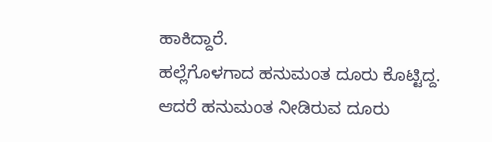ಹಾಕಿದ್ದಾರೆ.
ಹಲ್ಲೆಗೊಳಗಾದ ಹನುಮಂತ ದೂರು ಕೊಟ್ಟಿದ್ದ. ಆದರೆ ಹನುಮಂತ ನೀಡಿರುವ ದೂರು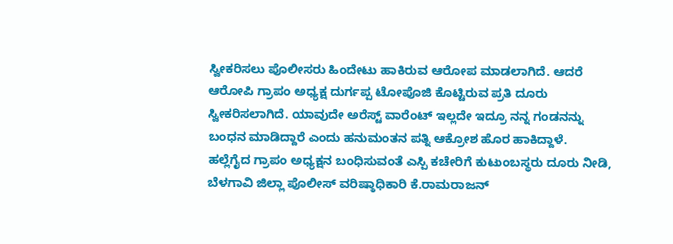ಸ್ವೀಕರಿಸಲು ಪೊಲೀಸರು ಹಿಂದೇಟು ಹಾಕಿರುವ ಆರೋಪ ಮಾಡಲಾಗಿದೆ. ಆದರೆ ಆರೋಪಿ ಗ್ರಾಪಂ ಅಧ್ಯಕ್ಷ ದುರ್ಗಪ್ಪ ಟೋಪೊಜಿ ಕೊಟ್ಟಿರುವ ಪ್ರತಿ ದೂರು ಸ್ವೀಕರಿಸಲಾಗಿದೆ. ಯಾವುದೇ ಅರೆಸ್ಟ್ ವಾರೆಂಟ್ ಇಲ್ಲದೇ ಇದ್ರೂ ನನ್ನ ಗಂಡನನ್ನು ಬಂಧನ ಮಾಡಿದ್ದಾರೆ ಎಂದು ಹನುಮಂತನ ಪತ್ನಿ ಆಕ್ರೋಶ ಹೊರ ಹಾಕಿದ್ದಾಳೆ.
ಹಲ್ಲೆಗೈದ ಗ್ರಾಪಂ ಅಧ್ಯಕ್ಷನ ಬಂಧಿಸುವಂತೆ ಎಸ್ಪಿ ಕಚೇರಿಗೆ ಕುಟುಂಬಸ್ಥರು ದೂರು ನೀಡಿ, ಬೆಳಗಾವಿ ಜಿಲ್ಲಾ ಪೊಲೀಸ್ ವರಿಷ್ಠಾಧಿಕಾರಿ ಕೆ.ರಾಮರಾಜನ್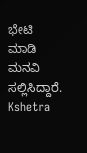ಭೇಟಿ ಮಾಡಿ ಮನವಿ ಸಲ್ಲಿಸಿದ್ದಾರೆ.
Kshetra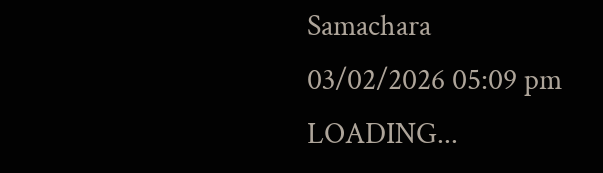Samachara
03/02/2026 05:09 pm
LOADING...